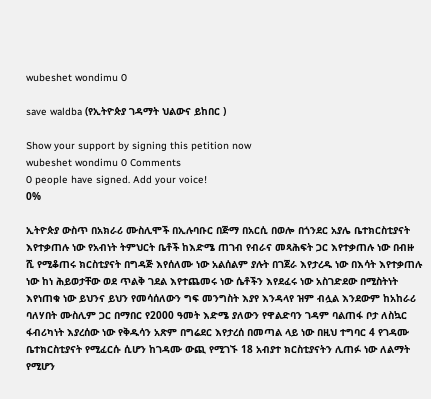wubeshet wondimu 0

save waldba (የኢትዮጵያ ገዳማት ህልውና ይከበር )

Show your support by signing this petition now
wubeshet wondimu 0 Comments
0 people have signed. Add your voice!
0%

ኢትዮጵያ ውስጥ በአክራሪ ሙስሊሞች በኢሉባቡር በጅማ በአርሲ በወሎ በጎንደር አያሌ ቤተክርስቲያናት እየተቃጠሉ ነው የአብነት ትምህርት ቤቶች ከእድሜ ጠገብ የብራና መጻሕፍት ጋር እየተቃጠሉ ነው በብዙ ሺ የሚቆጠሩ ክርስቲያናት በግዳጅ እየሰለሙ ነው አልሰልም ያሉት በገጀራ እየታረዱ ነው በእሳት እየተቃጠሉ ነው ከነ ሕይወታቸው ወደ ጥልቅ ገደል እየተጨመሩ ነው ሴቶችን እየደፈሩ ነው አስገድደው በሚስትነት እየነጠቁ ነው ይህንና ይህን የመሳሰለውን ግፍ መንግስት እያየ እንዳላየ ዝም ብሏል እንደውም ከአከራሪ ባለሃበት ሙስሊም ጋር በማበር የ2000 ዓመት እድሜ ያለውን የዋልድባን ገዳም ባልጠፋ ቦታ ለስኳር ፋብሪካነት እያረሰው ነው የቅዱሳን አጽም በግሬደር እየታረሰ በመጣል ላይ ነው በዚህ ተግባር 4 የገዳሙ ቤተክርስቲያናት የሚፈርሱ ሲሆን ከገዳሙ ውጪ የሚገኙ 18 አብያተ ክርስቲያናትን ሊጠፉ ነው ለልማት የሚሆን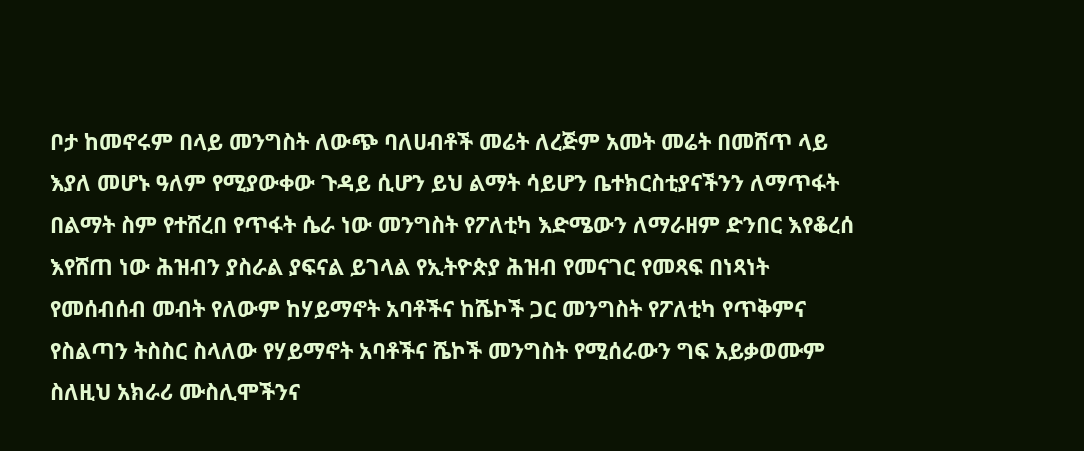ቦታ ከመኖሩም በላይ መንግስት ለውጭ ባለሀብቶች መሬት ለረጅም አመት መሬት በመሸጥ ላይ እያለ መሆኑ ዓለም የሚያውቀው ጉዳይ ሲሆን ይህ ልማት ሳይሆን ቤተክርስቲያናችንን ለማጥፋት በልማት ስም የተሸረበ የጥፋት ሴራ ነው መንግስት የፖለቲካ እድሜውን ለማራዘም ድንበር እየቆረሰ እየሸጠ ነው ሕዝብን ያስራል ያፍናል ይገላል የኢትዮጵያ ሕዝብ የመናገር የመጻፍ በነጻነት የመሰብሰብ መብት የለውም ከሃይማኖት አባቶችና ከሼኮች ጋር መንግስት የፖለቲካ የጥቅምና የስልጣን ትስስር ስላለው የሃይማኖት አባቶችና ሼኮች መንግስት የሚሰራውን ግፍ አይቃወሙም ስለዚህ አክራሪ ሙስሊሞችንና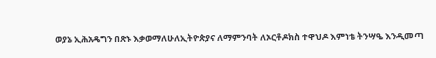ወያኔ ኢሕአዴግን በጽኑ እቃወማለሁለኢትዮጵያና ለማምንባት ለኦርቶዶክስ ተዋህዶ እምነቴ ትንሣዔ እንዲመጣ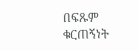በፍጹም ቁርጠኝነት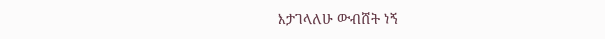እታገላለሁ ውብሸት ነኝ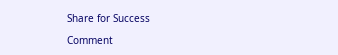Share for Success

Comment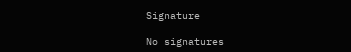Signature

No signatures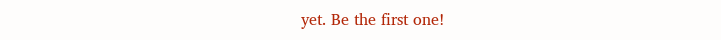yet. Be the first one!